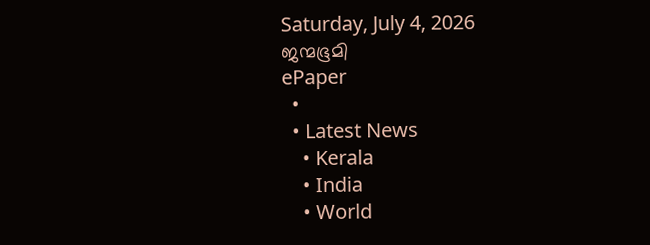Saturday, July 4, 2026
ജന്മഭൂമി
ePaper
  •
  • Latest News
    • Kerala
    • India
    • World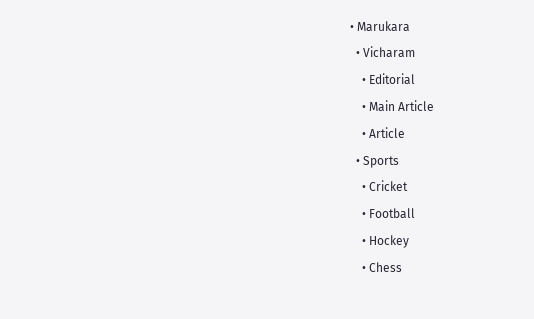• Marukara
  • Vicharam
    • Editorial
    • Main Article
    • Article
  • Sports
    • Cricket
    • Football
    • Hockey
    • Chess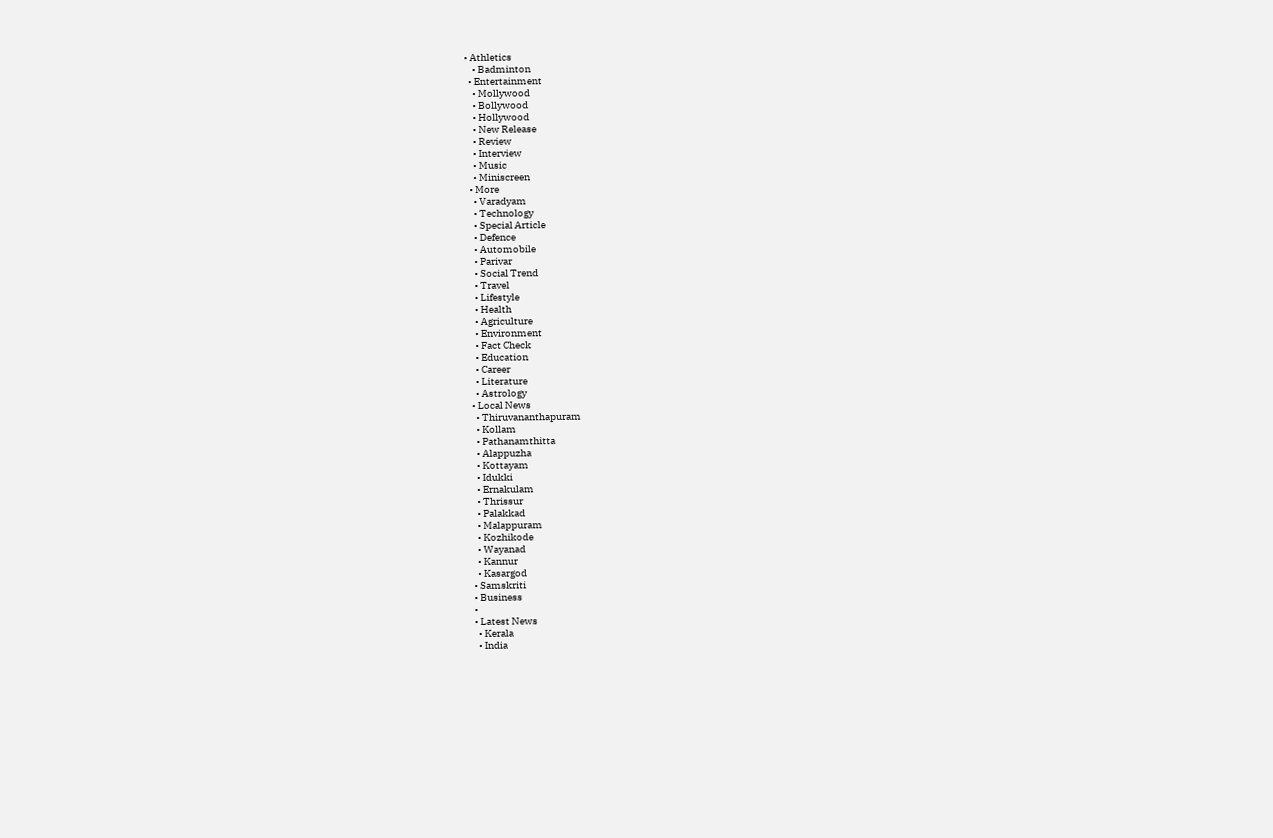• Athletics
    • Badminton
  • Entertainment
    • Mollywood
    • Bollywood
    • Hollywood
    • New Release
    • Review
    • Interview
    • Music
    • Miniscreen
  • More
    • Varadyam
    • Technology
    • Special Article
    • Defence
    • Automobile
    • Parivar
    • Social Trend
    • Travel
    • Lifestyle
    • Health
    • Agriculture
    • Environment
    • Fact Check
    • Education
    • Career
    • Literature
    • Astrology
  • Local News
    • Thiruvananthapuram
    • Kollam
    • Pathanamthitta
    • Alappuzha
    • Kottayam
    • Idukki
    • Ernakulam
    • Thrissur
    • Palakkad
    • Malappuram
    • Kozhikode
    • Wayanad
    • Kannur
    • Kasargod
  • Samskriti
  • Business
  •
  • Latest News
    • Kerala
    • India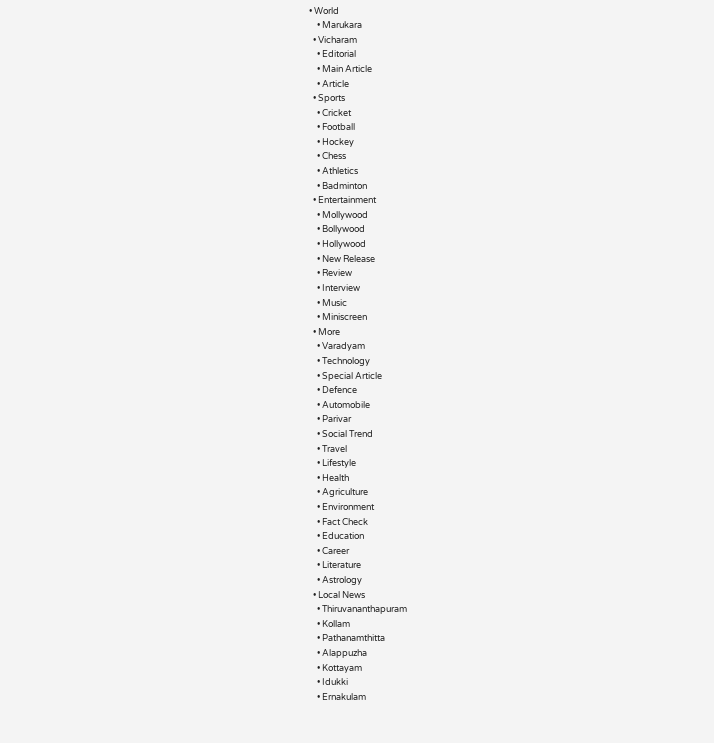• World
    • Marukara
  • Vicharam
    • Editorial
    • Main Article
    • Article
  • Sports
    • Cricket
    • Football
    • Hockey
    • Chess
    • Athletics
    • Badminton
  • Entertainment
    • Mollywood
    • Bollywood
    • Hollywood
    • New Release
    • Review
    • Interview
    • Music
    • Miniscreen
  • More
    • Varadyam
    • Technology
    • Special Article
    • Defence
    • Automobile
    • Parivar
    • Social Trend
    • Travel
    • Lifestyle
    • Health
    • Agriculture
    • Environment
    • Fact Check
    • Education
    • Career
    • Literature
    • Astrology
  • Local News
    • Thiruvananthapuram
    • Kollam
    • Pathanamthitta
    • Alappuzha
    • Kottayam
    • Idukki
    • Ernakulam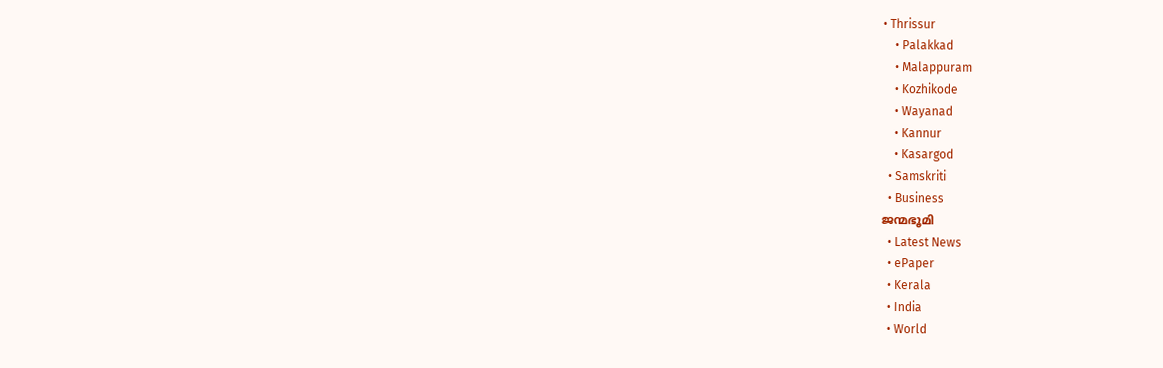• Thrissur
    • Palakkad
    • Malappuram
    • Kozhikode
    • Wayanad
    • Kannur
    • Kasargod
  • Samskriti
  • Business
ജന്മഭൂമി
  • Latest News
  • ePaper
  • Kerala
  • India
  • World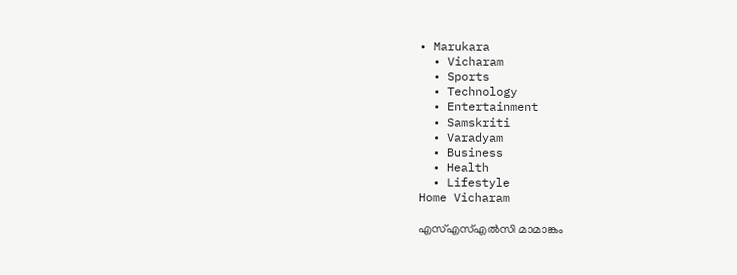• Marukara
  • Vicharam
  • Sports
  • Technology
  • Entertainment
  • Samskriti
  • Varadyam
  • Business
  • Health
  • Lifestyle
Home Vicharam

എസ്എസ്എല്‍സി മാമാങ്കം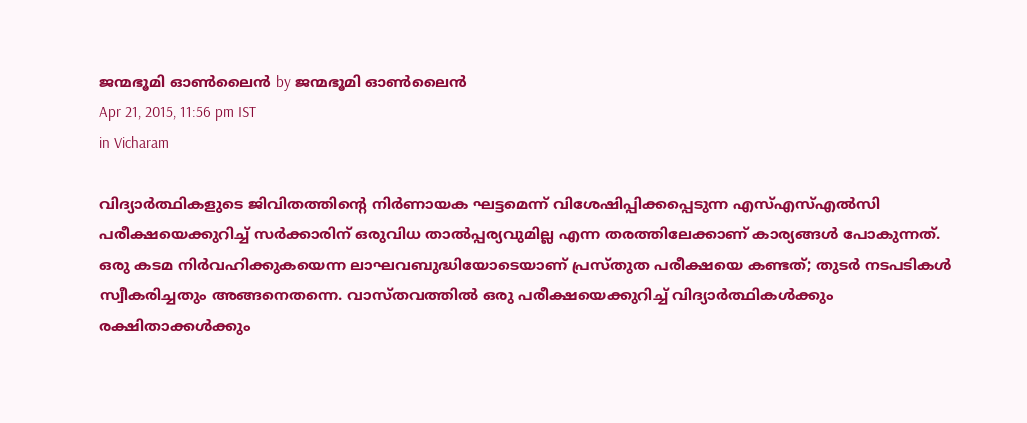ജന്മഭൂമി ഓണ്‍ലൈന്‍ by ജന്മഭൂമി ഓണ്‍ലൈന്‍
Apr 21, 2015, 11:56 pm IST
in Vicharam

വിദ്യാര്‍ത്ഥികളുടെ ജിവിതത്തിന്റെ നിര്‍ണായക ഘട്ടമെന്ന് വിശേഷിപ്പിക്കപ്പെടുന്ന എസ്എസ്എല്‍സി പരീക്ഷയെക്കുറിച്ച് സര്‍ക്കാരിന് ഒരുവിധ താല്‍പ്പര്യവുമില്ല എന്ന തരത്തിലേക്കാണ് കാര്യങ്ങള്‍ പോകുന്നത്. ഒരു കടമ നിര്‍വഹിക്കുകയെന്ന ലാഘവബുദ്ധിയോടെയാണ് പ്രസ്തുത പരീക്ഷയെ കണ്ടത്; തുടര്‍ നടപടികള്‍ സ്വീകരിച്ചതും അങ്ങനെതന്നെ. വാസ്തവത്തില്‍ ഒരു പരീക്ഷയെക്കുറിച്ച് വിദ്യാര്‍ത്ഥികള്‍ക്കും രക്ഷിതാക്കള്‍ക്കും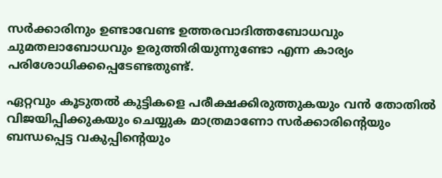സര്‍ക്കാരിനും ഉണ്ടാവേണ്ട ഉത്തരവാദിത്തബോധവും ചുമതലാബോധവും ഉരുത്തിരിയുന്നുണ്ടോ എന്ന കാര്യം പരിശോധിക്കപ്പെടേണ്ടതുണ്ട്.

ഏറ്റവും കൂടുതല്‍ കുട്ടികളെ പരീക്ഷക്കിരുത്തുകയും വന്‍ തോതില്‍ വിജയിപ്പിക്കുകയും ചെയ്യുക മാത്രമാണോ സര്‍ക്കാരിന്റെയും ബന്ധപ്പെട്ട വകുപ്പിന്റെയും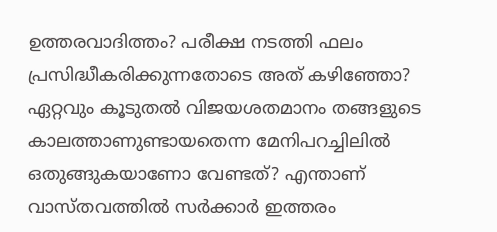ഉത്തരവാദിത്തം? പരീക്ഷ നടത്തി ഫലം പ്രസിദ്ധീകരിക്കുന്നതോടെ അത് കഴിഞ്ഞോ? ഏറ്റവും കൂടുതല്‍ വിജയശതമാനം തങ്ങളുടെ കാലത്താണുണ്ടായതെന്ന മേനിപറച്ചിലില്‍ ഒതുങ്ങുകയാണോ വേണ്ടത്? എന്താണ് വാസ്തവത്തില്‍ സര്‍ക്കാര്‍ ഇത്തരം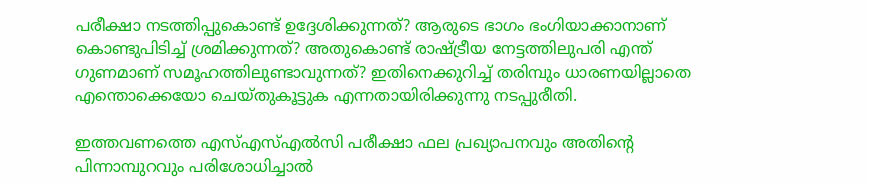പരീക്ഷാ നടത്തിപ്പുകൊണ്ട് ഉദ്ദേശിക്കുന്നത്? ആരുടെ ഭാഗം ഭംഗിയാക്കാനാണ് കൊണ്ടുപിടിച്ച് ശ്രമിക്കുന്നത്? അതുകൊണ്ട് രാഷ്‌ട്രീയ നേട്ടത്തിലുപരി എന്ത് ഗുണമാണ് സമൂഹത്തിലുണ്ടാവുന്നത്? ഇതിനെക്കുറിച്ച് തരിമ്പും ധാരണയില്ലാതെ എന്തൊക്കെയോ ചെയ്തുകൂട്ടുക എന്നതായിരിക്കുന്നു നടപ്പുരീതി.

ഇത്തവണത്തെ എസ്എസ്എല്‍സി പരീക്ഷാ ഫല പ്രഖ്യാപനവും അതിന്റെ പിന്നാമ്പുറവും പരിശോധിച്ചാല്‍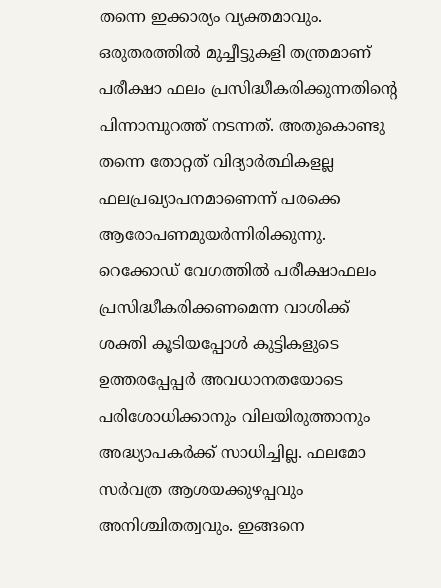തന്നെ ഇക്കാര്യം വ്യക്തമാവും. ഒരുതരത്തില്‍ മുച്ചീട്ടുകളി തന്ത്രമാണ് പരീക്ഷാ ഫലം പ്രസിദ്ധീകരിക്കുന്നതിന്റെ പിന്നാമ്പുറത്ത് നടന്നത്. അതുകൊണ്ടു തന്നെ തോറ്റത് വിദ്യാര്‍ത്ഥികളല്ല ഫലപ്രഖ്യാപനമാണെന്ന് പരക്കെ ആരോപണമുയര്‍ന്നിരിക്കുന്നു. റെക്കോഡ് വേഗത്തില്‍ പരീക്ഷാഫലം പ്രസിദ്ധീകരിക്കണമെന്ന വാശിക്ക് ശക്തി കൂടിയപ്പോള്‍ കുട്ടികളുടെ ഉത്തരപ്പേപ്പര്‍ അവധാനതയോടെ പരിശോധിക്കാനും വിലയിരുത്താനും അദ്ധ്യാപകര്‍ക്ക് സാധിച്ചില്ല. ഫലമോ സര്‍വത്ര ആശയക്കുഴപ്പവും അനിശ്ചിതത്വവും. ഇങ്ങനെ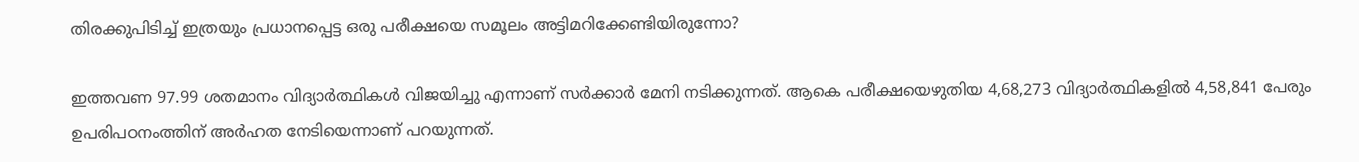തിരക്കുപിടിച്ച് ഇത്രയും പ്രധാനപ്പെട്ട ഒരു പരീക്ഷയെ സമൂലം അട്ടിമറിക്കേണ്ടിയിരുന്നോ?

ഇത്തവണ 97.99 ശതമാനം വിദ്യാര്‍ത്ഥികള്‍ വിജയിച്ചു എന്നാണ് സര്‍ക്കാര്‍ മേനി നടിക്കുന്നത്. ആകെ പരീക്ഷയെഴുതിയ 4,68,273 വിദ്യാര്‍ത്ഥികളില്‍ 4,58,841 പേരും ഉപരിപഠനംത്തിന് അര്‍ഹത നേടിയെന്നാണ് പറയുന്നത്.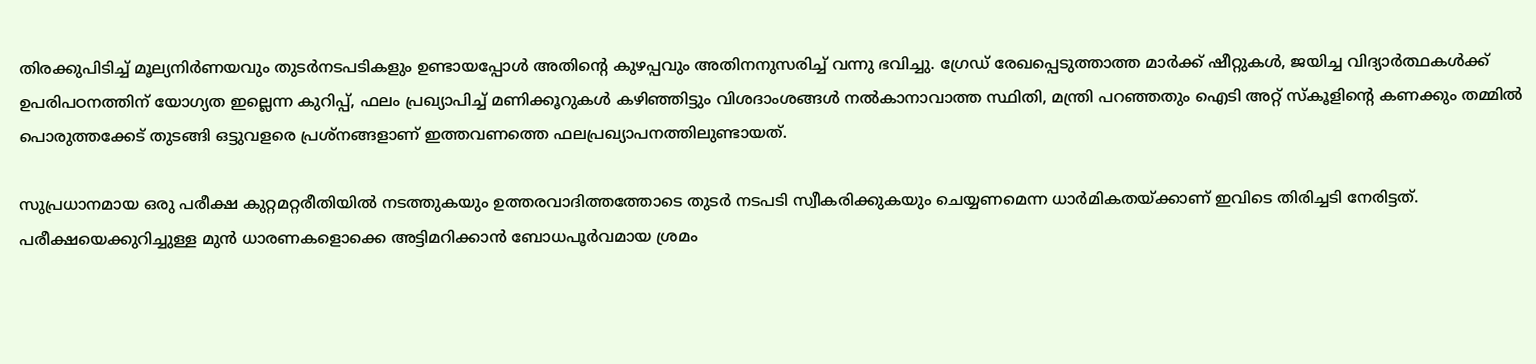തിരക്കുപിടിച്ച് മൂല്യനിര്‍ണയവും തുടര്‍നടപടികളും ഉണ്ടായപ്പോള്‍ അതിന്റെ കുഴപ്പവും അതിനനുസരിച്ച് വന്നു ഭവിച്ചു. ഗ്രേഡ് രേഖപ്പെടുത്താത്ത മാര്‍ക്ക് ഷീറ്റുകള്‍, ജയിച്ച വിദ്യാര്‍ത്ഥകള്‍ക്ക് ഉപരിപഠനത്തിന് യോഗ്യത ഇല്ലെന്ന കുറിപ്പ്, ഫലം പ്രഖ്യാപിച്ച് മണിക്കൂറുകള്‍ കഴിഞ്ഞിട്ടും വിശദാംശങ്ങള്‍ നല്‍കാനാവാത്ത സ്ഥിതി, മന്ത്രി പറഞ്ഞതും ഐടി അറ്റ് സ്‌കൂളിന്റെ കണക്കും തമ്മില്‍ പൊരുത്തക്കേട് തുടങ്ങി ഒട്ടുവളരെ പ്രശ്‌നങ്ങളാണ് ഇത്തവണത്തെ ഫലപ്രഖ്യാപനത്തിലുണ്ടായത്.

സുപ്രധാനമായ ഒരു പരീക്ഷ കുറ്റമറ്റരീതിയില്‍ നടത്തുകയും ഉത്തരവാദിത്തത്തോടെ തുടര്‍ നടപടി സ്വീകരിക്കുകയും ചെയ്യണമെന്ന ധാര്‍മികതയ്‌ക്കാണ് ഇവിടെ തിരിച്ചടി നേരിട്ടത്. പരീക്ഷയെക്കുറിച്ചുള്ള മുന്‍ ധാരണകളൊക്കെ അട്ടിമറിക്കാന്‍ ബോധപൂര്‍വമായ ശ്രമം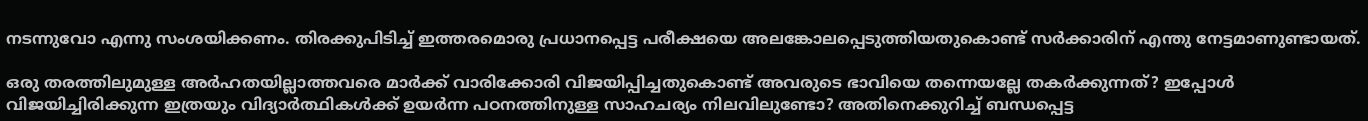നടന്നുവോ എന്നു സംശയിക്കണം. തിരക്കുപിടിച്ച് ഇത്തരമൊരു പ്രധാനപ്പെട്ട പരീക്ഷയെ അലങ്കോലപ്പെടുത്തിയതുകൊണ്ട് സര്‍ക്കാരിന് എന്തു നേട്ടമാണുണ്ടായത്.

ഒരു തരത്തിലുമുള്ള അര്‍ഹതയില്ലാത്തവരെ മാര്‍ക്ക് വാരിക്കോരി വിജയിപ്പിച്ചതുകൊണ്ട് അവരുടെ ഭാവിയെ തന്നെയല്ലേ തകര്‍ക്കുന്നത്? ഇപ്പോള്‍ വിജയിച്ചിരിക്കുന്ന ഇത്രയും വിദ്യാര്‍ത്ഥികള്‍ക്ക് ഉയര്‍ന്ന പഠനത്തിനുള്ള സാഹചര്യം നിലവിലുണ്ടോ? അതിനെക്കുറിച്ച് ബന്ധപ്പെട്ട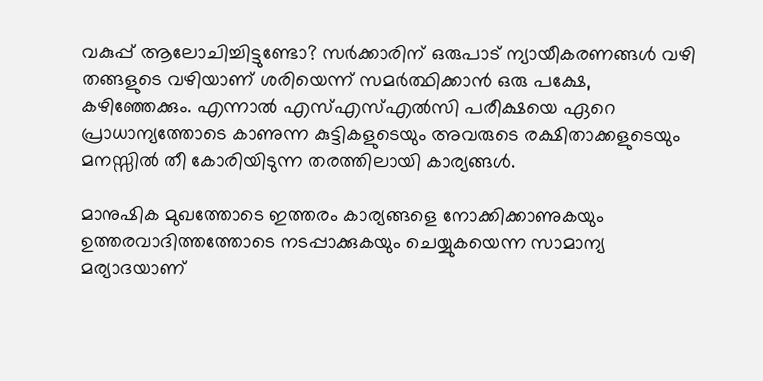വകുപ്പ് ആലോചിച്ചിട്ടുണ്ടോ? സര്‍ക്കാരിന് ഒരുപാട് ന്യായീകരണങ്ങള്‍ വഴി തങ്ങളുടെ വഴിയാണ് ശരിയെന്ന് സമര്‍ത്ഥിക്കാന്‍ ഒരു പക്ഷേ, കഴിഞ്ഞേക്കും. എന്നാല്‍ എസ്എസ്എല്‍സി പരീക്ഷയെ ഏറെ പ്രാധാന്യത്തോടെ കാണുന്ന കുട്ടികളുടെയും അവരുടെ രക്ഷിതാക്കളുടെയും മനസ്സില്‍ തീ കോരിയിടുന്ന തരത്തിലായി കാര്യങ്ങള്‍.

മാനുഷിക മുഖത്തോടെ ഇത്തരം കാര്യങ്ങളെ നോക്കിക്കാണുകയും ഉത്തരവാദിത്തത്തോടെ നടപ്പാക്കുകയും ചെയ്യുകയെന്ന സാമാന്യ മര്യാദയാണ്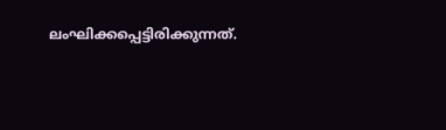ലംഘിക്കപ്പെട്ടിരിക്കുന്നത്.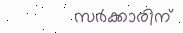സര്‍ക്കാരിന്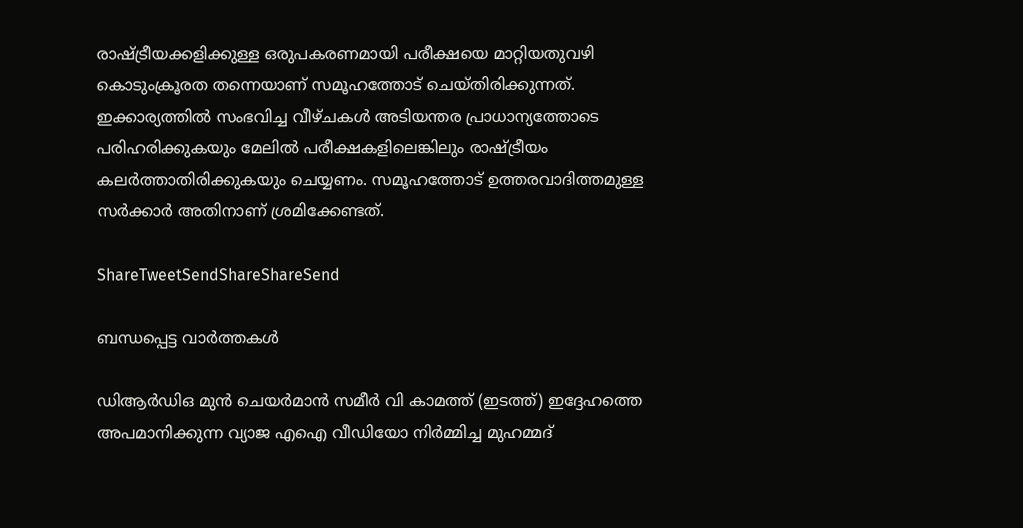രാഷ്‌ട്രീയക്കളിക്കുള്ള ഒരുപകരണമായി പരീക്ഷയെ മാറ്റിയതുവഴി കൊടുംക്രൂരത തന്നെയാണ് സമൂഹത്തോട് ചെയ്തിരിക്കുന്നത്. ഇക്കാര്യത്തില്‍ സംഭവിച്ച വീഴ്ചകള്‍ അടിയന്തര പ്രാധാന്യത്തോടെ പരിഹരിക്കുകയും മേലില്‍ പരീക്ഷകളിലെങ്കിലും രാഷ്‌ട്രീയം കലര്‍ത്താതിരിക്കുകയും ചെയ്യണം. സമൂഹത്തോട് ഉത്തരവാദിത്തമുള്ള സര്‍ക്കാര്‍ അതിനാണ് ശ്രമിക്കേണ്ടത്.

ShareTweetSendShareShareSend

ബന്ധപ്പെട്ട വാര്‍ത്തകള്‍

ഡിആര്‍ഡിഒ മുന്‍ ചെയര്‍മാന്‍ സമീര്‍ വി കാമത്ത് (ഇടത്ത്) ഇദ്ദേഹത്തെ അപമാനിക്കുന്ന വ്യാജ എഐ വീഡിയോ നിര്‍മ്മിച്ച മുഹമ്മദ്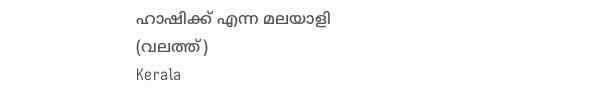ഹാഷിക്ക് എന്ന മലയാളി (വലത്ത്)
Kerala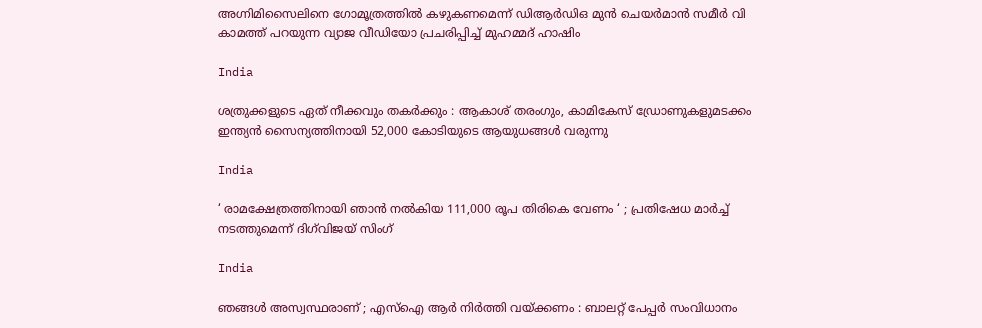അഗ്നിമിസൈലിനെ ഗോമൂത്രത്തില്‍ കഴുകണമെന്ന് ഡിആര്‍ഡിഒ മുന്‍ ചെയര്‍മാന്‍ സമീര്‍ വി കാമത്ത് പറയുന്ന വ്യാജ വീഡിയോ പ്രചരിപ്പിച്ച് മുഹമ്മദ് ഹാഷിം

India

ശത്രുക്കളുടെ ഏത് നീക്കവും തകർക്കും : ആകാശ് തരംഗും, കാമികേസ് ഡ്രോണുകളുമടക്കം ഇന്ത്യൻ സൈന്യത്തിനായി 52,000 കോടിയുടെ ആയുധങ്ങൾ വരുന്നു

India

‘ രാമക്ഷേത്രത്തിനായി ഞാൻ നൽകിയ 111,000 രൂപ തിരികെ വേണം ‘ ; പ്രതിഷേധ മാർച്ച് നടത്തുമെന്ന് ദിഗ്‌വിജയ് സിംഗ്

India

ഞങ്ങൾ അസ്വസ്ഥരാണ് ; എസ്ഐ ആർ നിർത്തി വയ്‌ക്കണം : ബാലറ്റ് പേപ്പർ സംവിധാനം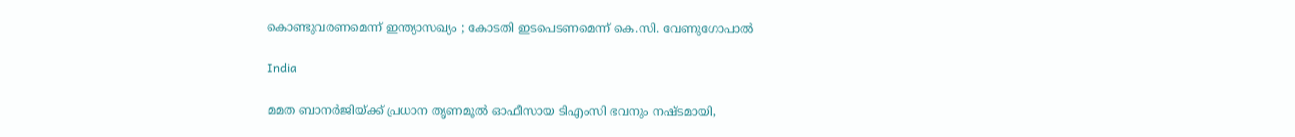കൊണ്ടുവരണമെന്ന് ഇന്ത്യാസഖ്യം ; കോടതി ഇടപെടണമെന്ന് കെ.സി. വേണുഗോപാൽ

India

മമത ബാനര്‍ജിയ്‌ക്ക് പ്രധാന തൃണമൂല്‍ ഓഫീസായ ടിഎംസി ഭവനും നഷ്ടമായി,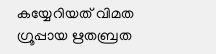കയ്യേറിയത് വിമത ഗ്രൂപ്പായ ഋതബ്രത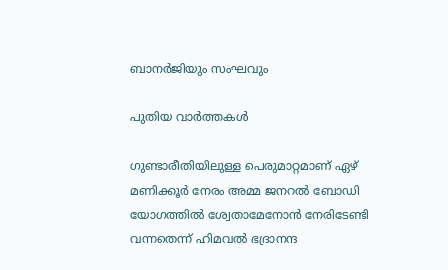ബാനര്‍ജിയും സംഘവും

പുതിയ വാര്‍ത്തകള്‍

ഗുണ്ടാരീതിയിലുള്ള പെരുമാറ്റമാണ് ഏഴ് മണിക്കൂര്‍ നേരം അമ്മ ജനറല്‍ ബോഡി യോഗത്തില്‍ ശ്വേതാമേനോന്‍ നേരിടേണ്ടി വന്നതെന്ന് ഹിമവല്‍ ഭദ്രാനന്ദ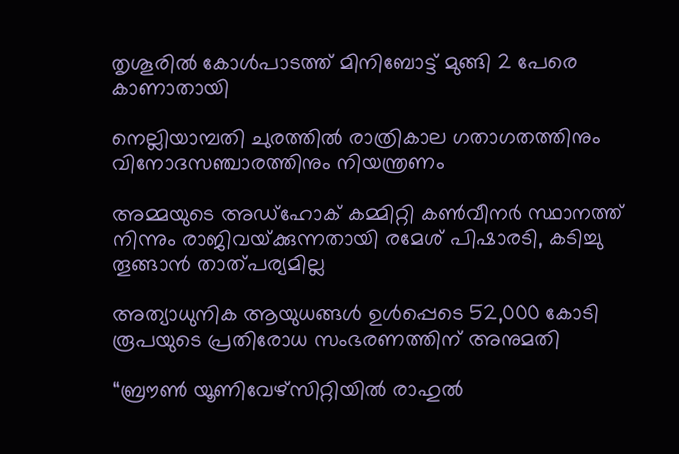തൃശൂരില്‍ കോള്‍പാടത്ത് മിനിബോട്ട് മുങ്ങി 2 പേരെ കാണാതായി

നെല്ലിയാമ്പതി ചുരത്തില്‍ രാത്രികാല ഗതാഗതത്തിനും വിനോദസഞ്ചാരത്തിനും നിയന്ത്രണം

അമ്മയുടെ അഡ്‌ഹോക് കമ്മിറ്റി കണ്‍വീനര്‍ സ്ഥാനത്ത് നിന്നും രാജിവയ്‌ക്കുന്നതായി രമേശ് പിഷാരടി, കടിച്ചു തൂങ്ങാന്‍ താത്പര്യമില്ല

അത്യാധുനിക ആയുധങ്ങൾ ഉൾപ്പെടെ 52,000 കോടി രൂപയുടെ പ്രതിരോധ സംഭരണത്തിന് അനുമതി

“ബ്രൗണ്‍ യൂണിവേഴ്സിറ്റിയില്‍ രാഹുല്‍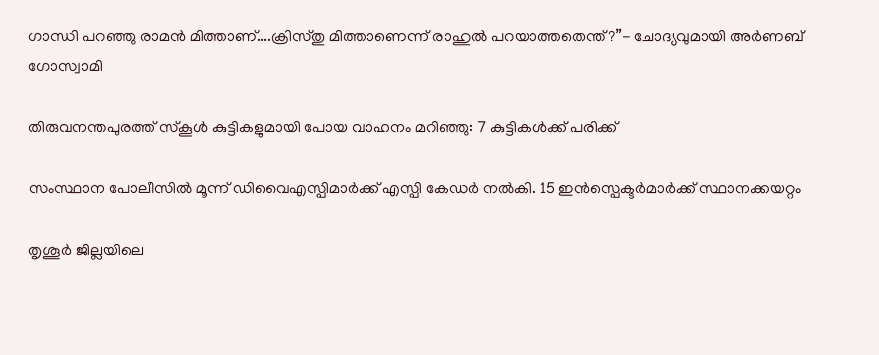ഗാന്ധി പറഞ്ഞു രാമന്‍ മിത്താണ്….ക്രിസ്തു മിത്താണെന്ന് രാഹുല്‍ പറയാത്തതെന്ത്?”- ചോദ്യവുമായി അര്‍ണബ് ഗോസ്വാമി

തിരുവനന്തപുരത്ത് സ്‌കൂള്‍ കുട്ടികളുമായി പോയ വാഹനം മറിഞ്ഞു: 7 കുട്ടികള്‍ക്ക് പരിക്ക്

സംസ്ഥാന പോലീസില്‍ മൂന്ന് ഡിവൈഎസ്പിമാര്‍ക്ക് എസ്പി കേഡര്‍ നല്‍കി. 15 ഇന്‍സ്പെക്ടര്‍മാര്‍ക്ക് സ്ഥാനക്കയറ്റം

തൃശൂര്‍ ജില്ലയിലെ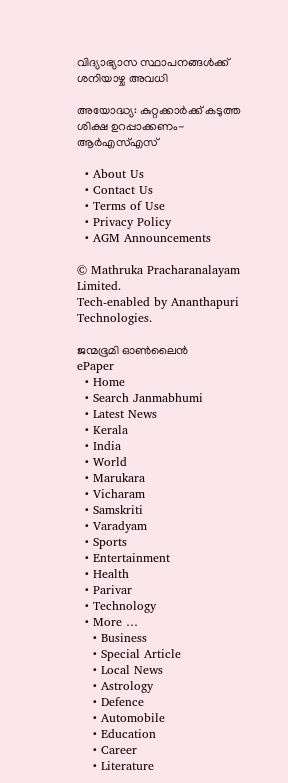വിദ്യാഭ്യാസ സ്ഥാപനങ്ങള്‍ക്ക് ശനിയാഴ്ച അവധി

അയോദ്ധ്യ: കുറ്റക്കാര്‍ക്ക് കടുത്ത ശിക്ഷ ഉറപ്പാക്കണം-ആര്‍എസ്എസ്

  • About Us
  • Contact Us
  • Terms of Use
  • Privacy Policy
  • AGM Announcements

© Mathruka Pracharanalayam Limited.
Tech-enabled by Ananthapuri Technologies.

ജന്മഭൂമി ഓണ്‍ലൈന്‍
ePaper
  • Home
  • Search Janmabhumi
  • Latest News
  • Kerala
  • India
  • World
  • Marukara
  • Vicharam
  • Samskriti
  • Varadyam
  • Sports
  • Entertainment
  • Health
  • Parivar
  • Technology
  • More …
    • Business
    • Special Article
    • Local News
    • Astrology
    • Defence
    • Automobile
    • Education
    • Career
    • Literature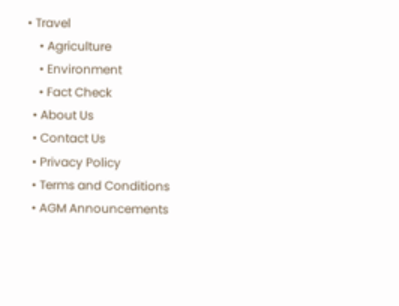• Travel
    • Agriculture
    • Environment
    • Fact Check
  • About Us
  • Contact Us
  • Privacy Policy
  • Terms and Conditions
  • AGM Announcements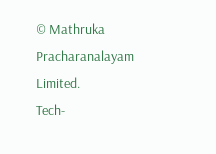© Mathruka Pracharanalayam Limited.
Tech-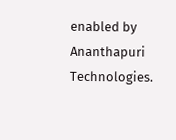enabled by Ananthapuri Technologies.